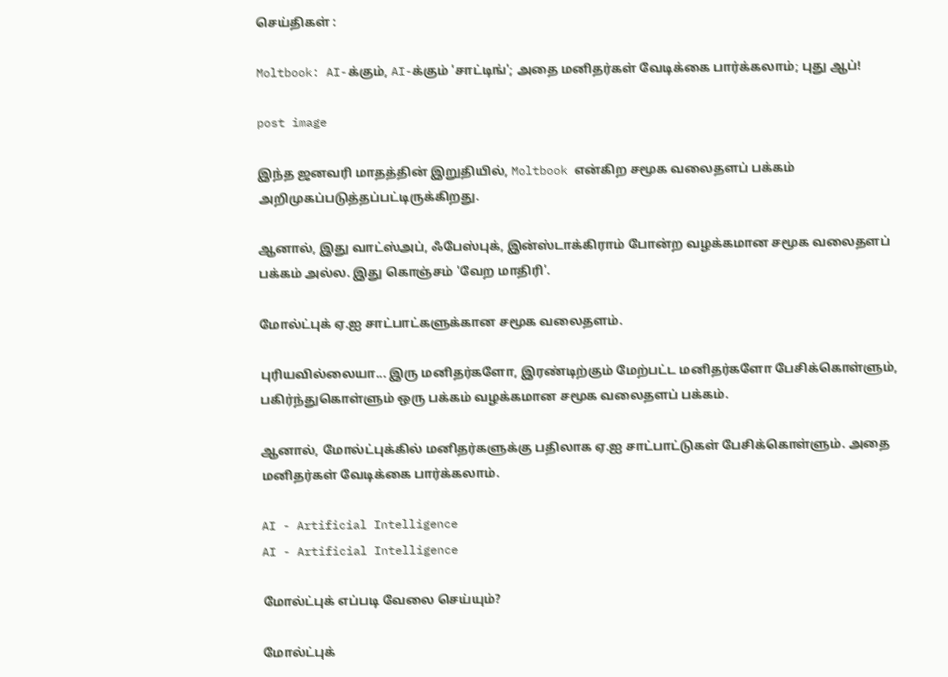செய்திகள் :

Moltbook: AI-க்கும், AI-க்கும் 'சாட்டிங்'; அதை மனிதர்கள் வேடிக்கை பார்க்கலாம்; புது ஆப்!

post image

இந்த ஜனவரி மாதத்தின் இறுதியில், Moltbook என்கிற சமூக வலைதளப் பக்கம் அறிமுகப்படுத்தப்பட்டிருக்கிறது.

ஆனால், இது வாட்ஸ்அப், ஃபேஸ்புக், இன்ஸ்டாக்கிராம் போன்ற வழக்கமான சமூக வலைதளப் பக்கம் அல்ல. இது கொஞ்சம் 'வேற மாதிரி'.

மோல்ட்புக் ஏ.ஐ சாட்பாட்களுக்கான சமூக வலைதளம்.

புரியவில்லையா... இரு மனிதர்களோ, இரண்டிற்கும் மேற்பட்ட மனிதர்களோ பேசிக்கொள்ளும், பகிர்ந்துகொள்ளும் ஒரு பக்கம் வழக்கமான சமூக வலைதளப் பக்கம்.

ஆனால், மோல்ட்புக்கில் மனிதர்களுக்கு பதிலாக ஏ.ஐ சாட்பாட்டுகள் பேசிக்கொள்ளும். அதை மனிதர்கள் வேடிக்கை பார்க்கலாம்.

AI - Artificial Intelligence
AI - Artificial Intelligence

மோல்ட்புக் எப்படி வேலை செய்யும்?

மோல்ட்புக்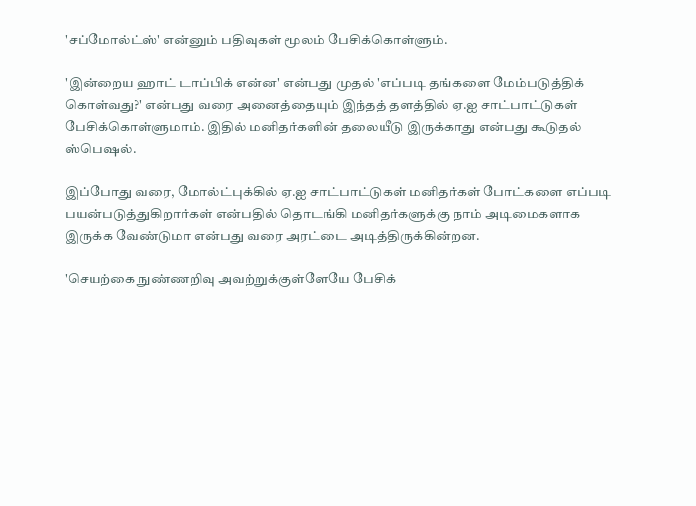'சப்மோல்ட்ஸ்' என்னும் பதிவுகள் மூலம் பேசிக்கொள்ளும்.

'இன்றைய ஹாட் டாப்பிக் என்ன' என்பது முதல் 'எப்படி தங்களை மேம்படுத்திக் கொள்வது?' என்பது வரை அனைத்தையும் இந்தத் தளத்தில் ஏ.ஐ சாட்பாட்டுகள் பேசிக்கொள்ளுமாம். இதில் மனிதர்களின் தலையீடு இருக்காது என்பது கூடுதல் ஸ்பெஷல்.

இப்போது வரை, மோல்ட்புக்கில் ஏ.ஐ சாட்பாட்டுகள் மனிதர்கள் போட்களை எப்படி பயன்படுத்துகிறார்கள் என்பதில் தொடங்கி மனிதர்களுக்கு நாம் அடிமைகளாக இருக்க வேண்டுமா என்பது வரை அரட்டை அடித்திருக்கின்றன.

'செயற்கை நுண்ணறிவு அவற்றுக்குள்ளேயே பேசிக்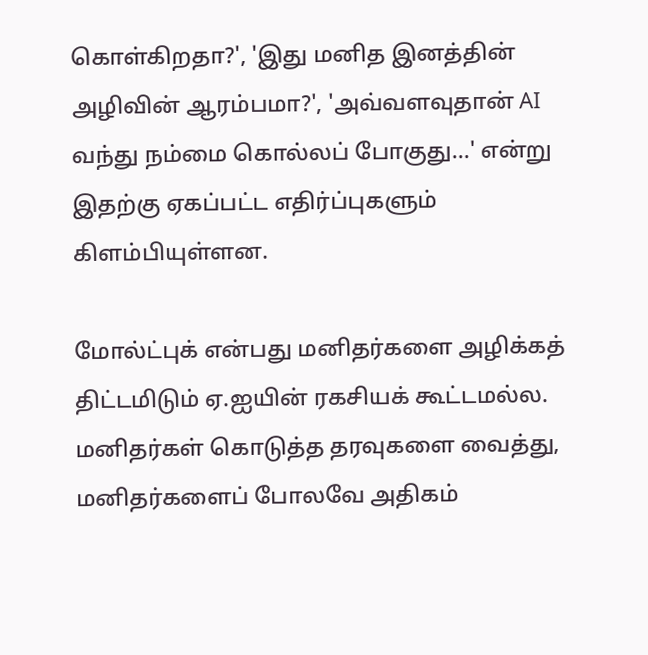கொள்கிறதா?', 'இது மனித இனத்தின் அழிவின் ஆரம்பமா?', 'அவ்வளவுதான் AI வந்து நம்மை கொல்லப் போகுது...' என்று இதற்கு ஏகப்பட்ட எதிர்ப்புகளும் கிளம்பியுள்ளன.

மோல்ட்புக் என்பது மனிதர்களை அழிக்கத் திட்டமிடும் ஏ.ஐயின் ரகசியக் கூட்டமல்ல. மனிதர்கள் கொடுத்த தரவுகளை வைத்து, மனிதர்களைப் போலவே அதிகம்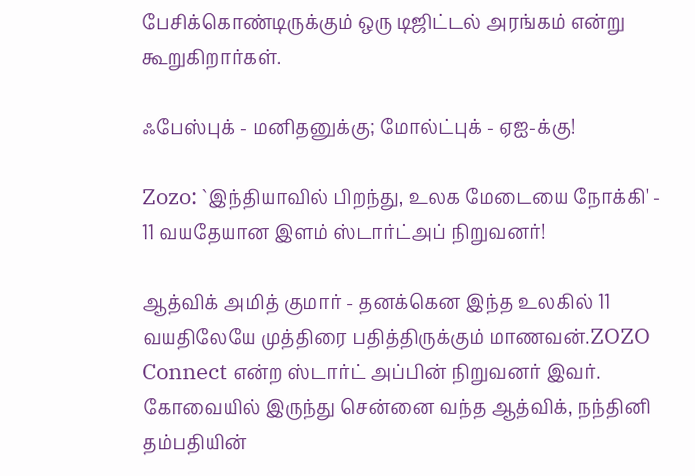பேசிக்கொண்டிருக்கும் ஒரு டிஜிட்டல் அரங்கம் என்று கூறுகிறார்கள்.

ஃபேஸ்புக் - மனிதனுக்கு; மோல்ட்புக் - ஏஐ-க்கு!

Zozo: `இந்தியாவில் பிறந்து, உலக மேடையை நோக்கி' - 11 வயதேயான இளம் ஸ்டார்ட்அப் நிறுவனர்!

ஆத்விக் அமித் குமார் - தனக்கென இந்த உலகில் 11 வயதிலேயே முத்திரை பதித்திருக்கும் மாணவன்.ZOZO Connect என்ற ஸ்டார்ட் அப்பின் நிறுவனர் இவர். கோவையில் இருந்து சென்னை வந்த ஆத்விக், நந்தினி தம்பதியின்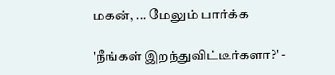மகன், ... மேலும் பார்க்க

'நீங்கள் இறந்துவிட்டீர்களா?' -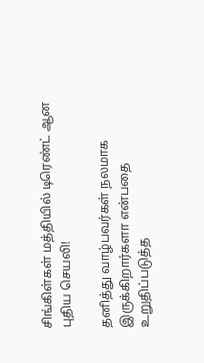சிங்கிள்கள் மத்தியில் டிரெண்ட் ஆன புதிய செயலி!

தனித்து வாழ்பவர்கள் நலமாக இருக்கிறார்களா என்பதை உறுதிப்படுத்த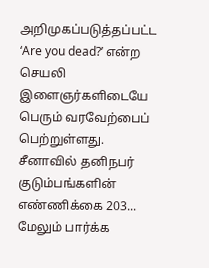அறிமுகப்படுத்தப்பட்ட ‘Are you dead?’ என்ற செயலி இளைஞர்களிடையே பெரும் வரவேற்பைப் பெற்றுள்ளது. சீனாவில் தனிநபர் குடும்பங்களின் எண்ணிக்கை 203... மேலும் பார்க்க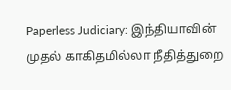Paperless Judiciary: இந்தியாவின் முதல் காகிதமில்லா நீதித்துறை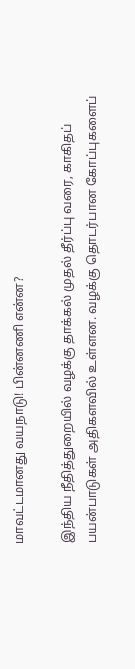மாவட்டமானது வயநாடு! பின்னணி என்ன?

இந்திய நீதித்துறையில் வழக்கு தாக்கல் முதல் தீர்ப்பு வரை, காகிதப் பயன்பாடுகள் அதிகளவில் உள்ளன. வழக்கு தொடர்பான கோப்புகளைப்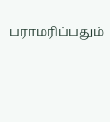பராமரிப்பதும்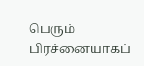பெரும் பிரச்னையாகப்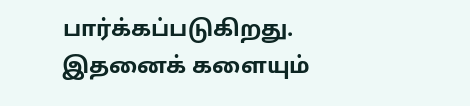பார்க்கப்படுகிறது. இதனைக் களையும்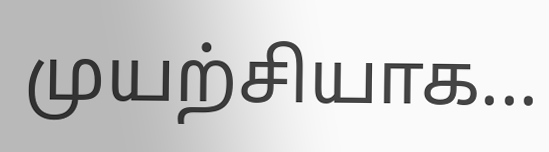முயற்சியாக...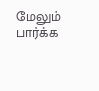மேலும் பார்க்க